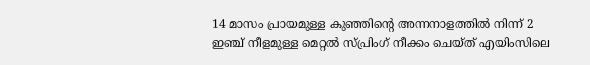14 മാസം പ്രായമുള്ള കുഞ്ഞിന്റെ അന്നനാളത്തിൽ നിന്ന് 2 ഇഞ്ച് നീളമുള്ള മെറ്റൽ സ്പ്രിംഗ് നീക്കം ചെയ്ത് എയിംസിലെ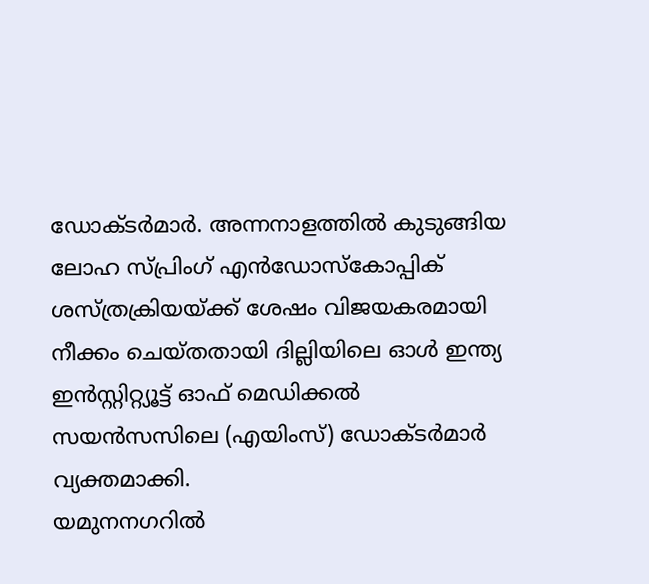ഡോക്ടർമാർ. അന്നനാളത്തിൽ കുടുങ്ങിയ ലോഹ സ്പ്രിംഗ് എൻഡോസ്കോപ്പിക് ശസ്ത്രക്രിയയ്ക്ക് ശേഷം വിജയകരമായി നീക്കം ചെയ്തതായി ദില്ലിയിലെ ഓൾ ഇന്ത്യ ഇൻസ്റ്റിറ്റ്യൂട്ട് ഓഫ് മെഡിക്കൽ സയൻസസിലെ (എയിംസ്) ഡോക്ടർമാർ വ്യക്തമാക്കി.
യമുനനഗറിൽ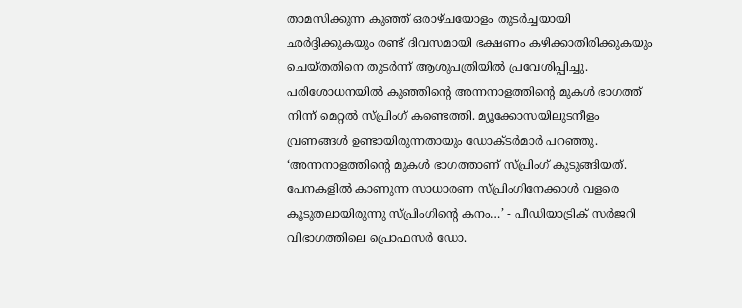താമസിക്കുന്ന കുഞ്ഞ് ഒരാഴ്ചയോളം തുടർച്ചയായി ഛർദ്ദിക്കുകയും രണ്ട് ദിവസമായി ഭക്ഷണം കഴിക്കാതിരിക്കുകയും ചെയ്തതിനെ തുടർന്ന് ആശുപത്രിയിൽ പ്രവേശിപ്പിച്ചു.
പരിശോധനയിൽ കുഞ്ഞിന്റെ അന്നനാളത്തിന്റെ മുകൾ ഭാഗത്ത് നിന്ന് മെറ്റൽ സ്പ്രിംഗ് കണ്ടെത്തി. മ്യൂക്കോസയിലുടനീളം വ്രണങ്ങൾ ഉണ്ടായിരുന്നതായും ഡോക്ടർമാർ പറഞ്ഞു.
‘അന്നനാളത്തിന്റെ മുകൾ ഭാഗത്താണ് സ്പ്രിംഗ് കുടുങ്ങിയത്. പേനകളിൽ കാണുന്ന സാധാരണ സ്പ്രിംഗിനേക്കാൾ വളരെ കൂടുതലായിരുന്നു സ്പ്രിംഗിന്റെ കനം…’ - പീഡിയാട്രിക് സർജറി വിഭാഗത്തിലെ പ്രൊഫസർ ഡോ.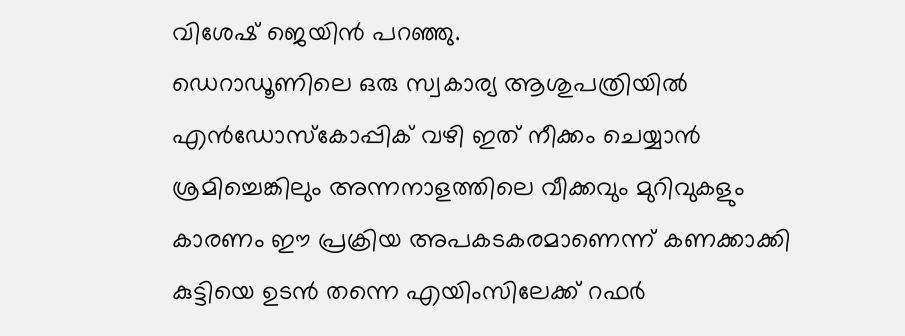വിശേഷ് ജെയിൻ പറഞ്ഞു.
ഡെറാഡൂണിലെ ഒരു സ്വകാര്യ ആശുപത്രിയിൽ എൻഡോസ്കോപ്പിക് വഴി ഇത് നീക്കം ചെയ്യാൻ ശ്രമിച്ചെങ്കിലും അന്നനാളത്തിലെ വീക്കവും മുറിവുകളും കാരണം ഈ പ്രക്രിയ അപകടകരമാണെന്ന് കണക്കാക്കി കുട്ടിയെ ഉടൻ തന്നെ എയിംസിലേക്ക് റഫർ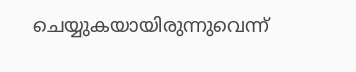ചെയ്യുകയായിരുന്നുവെന്ന്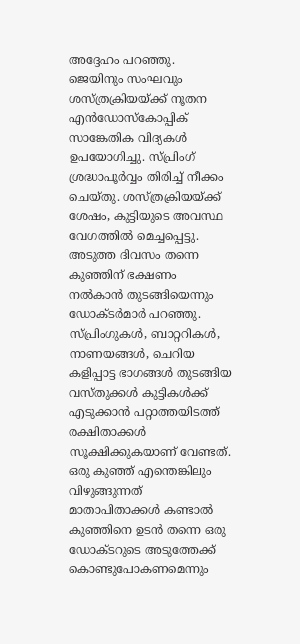അദ്ദേഹം പറഞ്ഞു.
ജെയിനും സംഘവും ശസ്ത്രക്രിയയ്ക്ക് നൂതന എൻഡോസ്കോപ്പിക് സാങ്കേതിക വിദ്യകൾ ഉപയോഗിച്ചു. സ്പ്രിംഗ് ശ്രദ്ധാപൂർവ്വം തിരിച്ച് നീക്കം ചെയ്തു. ശസ്ത്രക്രിയയ്ക്ക് ശേഷം, കുട്ടിയുടെ അവസ്ഥ വേഗത്തിൽ മെച്ചപ്പെട്ടു. അടുത്ത ദിവസം തന്നെ കുഞ്ഞിന് ഭക്ഷണം നൽകാൻ തുടങ്ങിയെന്നും ഡോക്ടർമാർ പറഞ്ഞു.
സ്പ്രിംഗുകൾ, ബാറ്ററികൾ, നാണയങ്ങൾ, ചെറിയ കളിപ്പാട്ട ഭാഗങ്ങൾ തുടങ്ങിയ വസ്തുക്കൾ കുട്ടികൾക്ക് എടുക്കാൻ പറ്റാത്തയിടത്ത് രക്ഷിതാക്കൾ സൂക്ഷിക്കുകയാണ് വേണ്ടത്. ഒരു കുഞ്ഞ് എന്തെങ്കിലും വിഴുങ്ങുന്നത് മാതാപിതാക്കൾ കണ്ടാൽ കുഞ്ഞിനെ ഉടൻ തന്നെ ഒരു ഡോക്ടറുടെ അടുത്തേക്ക് കൊണ്ടുപോകണമെന്നും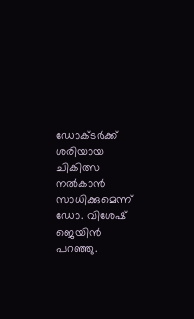ഡോക്ടർക്ക് ശരിയായ ചികിത്സ നൽകാൻ സാധിക്കുമെന്ന് ഡോ. വിശേഷ് ജെയിൻ പറഞ്ഞു.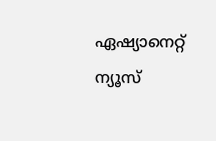ഏഷ്യാനെറ്റ് ന്യൂസ്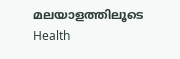മലയാളത്തിലൂടെ Health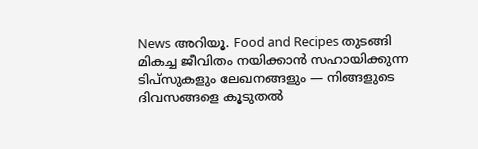News അറിയൂ. Food and Recipes തുടങ്ങി മികച്ച ജീവിതം നയിക്കാൻ സഹായിക്കുന്ന ടിപ്സുകളും ലേഖനങ്ങളും — നിങ്ങളുടെ ദിവസങ്ങളെ കൂടുതൽ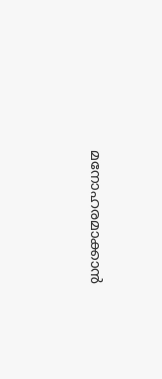മനോഹരമാക്കാൻ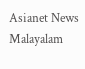Asianet News Malayalam